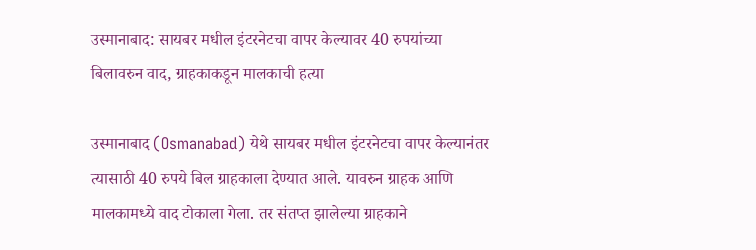उस्मानाबाद: सायबर मधील इंटरनेटचा वापर केल्यावर 40 रुपयांच्या बिलावरुन वाद, ग्राहकाकडून मालकाची हत्या

उस्मानाबाद (Osmanabad) येथे सायबर मधील इंटरनेटचा वापर केल्यानंतर त्यासाठी 40 रुपये बिल ग्राहकाला देण्यात आले. यावरुन ग्राहक आणि मालकामध्ये वाद टोकाला गेला. तर संतप्त झालेल्या ग्राहकाने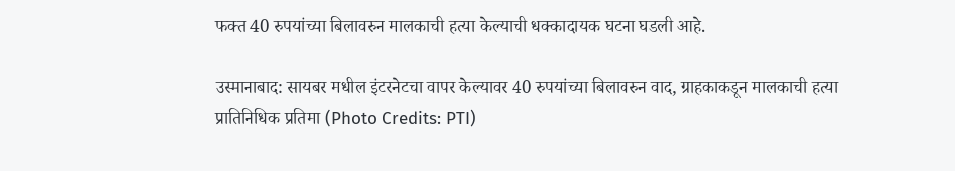फक्त 40 रुपयांच्या बिलावरुन मालकाची हत्या केल्याची धक्कादायक घटना घडली आहे.

उस्मानाबाद: सायबर मधील इंटरनेटचा वापर केल्यावर 40 रुपयांच्या बिलावरुन वाद, ग्राहकाकडून मालकाची हत्या
प्रातिनिधिक प्रतिमा (Photo Credits: PTI)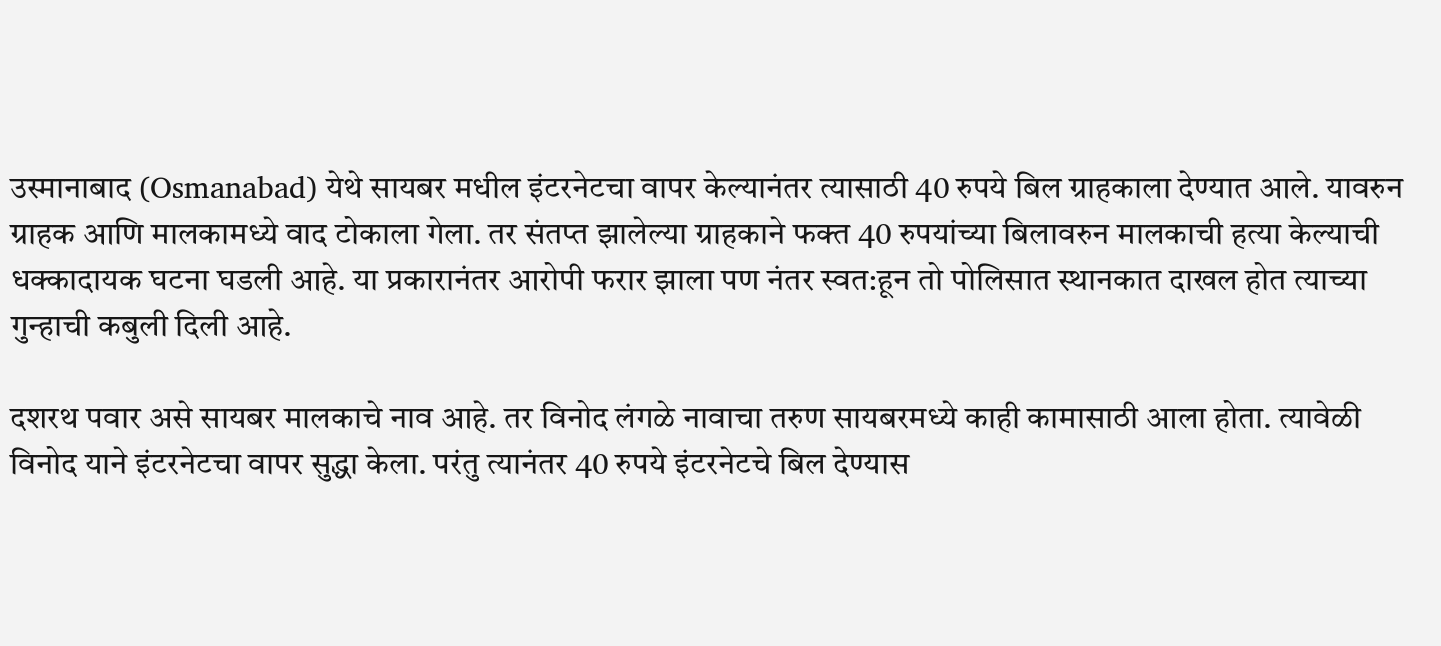उस्मानाबाद (Osmanabad) येथे सायबर मधील इंटरनेटचा वापर केल्यानंतर त्यासाठी 40 रुपये बिल ग्राहकाला देण्यात आले. यावरुन ग्राहक आणि मालकामध्ये वाद टोकाला गेला. तर संतप्त झालेल्या ग्राहकाने फक्त 40 रुपयांच्या बिलावरुन मालकाची हत्या केल्याची धक्कादायक घटना घडली आहे. या प्रकारानंतर आरोपी फरार झाला पण नंतर स्वत:हून तो पोलिसात स्थानकात दाखल होत त्याच्या गुन्हाची कबुली दिली आहे.

दशरथ पवार असे सायबर मालकाचे नाव आहे. तर विनोद लंगळे नावाचा तरुण सायबरमध्ये काही कामासाठी आला होता. त्यावेळी विनोद याने इंटरनेटचा वापर सुद्धा केला. परंतु त्यानंतर 40 रुपये इंटरनेटचे बिल देण्यास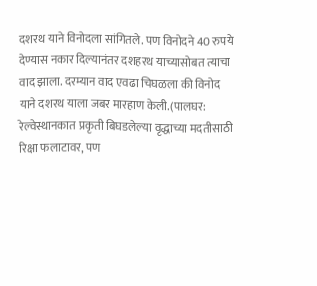दशरथ याने विनोदला सांगितले. पण विनोदने 40 रुपये देण्यास नकार दिल्यानंतर दशहरथ याच्यासोबत त्याचा वाद झाला. दरम्यान वाद एवढा चिघळला की विनोद याने दशरथ याला जबर मारहाण केली.(पालघर: रेल्वेस्थानकात प्रकृती बिघडलेल्या वृद्धाच्या मदतीसाठी रिक्षा फलाटावर, पण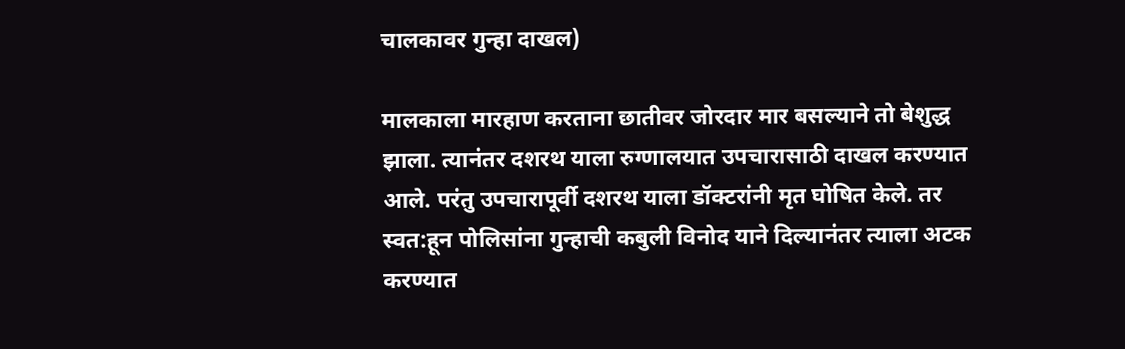चालकावर गुन्हा दाखल)

मालकाला मारहाण करताना छातीवर जोरदार मार बसल्याने तो बेशुद्ध झाला. त्यानंतर दशरथ याला रुग्णालयात उपचारासाठी दाखल करण्यात आले. परंतु उपचारापूर्वी दशरथ याला डॉक्टरांनी मृत घोषित केले. तर स्वत:हून पोलिसांना गुन्हाची कबुली विनोद याने दिल्यानंतर त्याला अटक करण्यात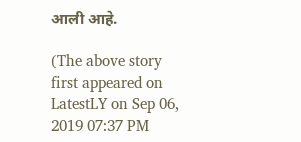आली आहे.

(The above story first appeared on LatestLY on Sep 06, 2019 07:37 PM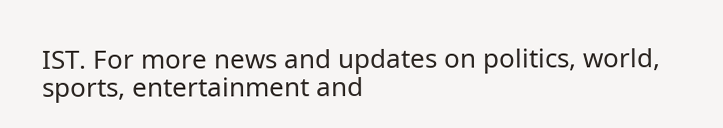IST. For more news and updates on politics, world, sports, entertainment and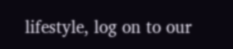lifestyle, log on to our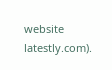website latestly.com).